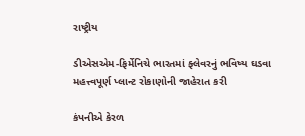રાષ્ટ્રીય

ડીએસએમ-ફિર્મેનિચે ભારતમાં ફ્લેવરનું ભવિષ્ય ઘડવા મહત્ત્વપૂર્ણ પ્લાન્ટ રોકાણોની જાહેરાત કરી

કંપનીએ કેરળ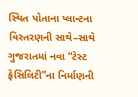સ્થિત પોતાના પ્લાન્ટના વિસ્તરણની સાથે–સાથે ગુજરાતમાં નવા “ટેસ્ટ ફેસિલિટી”ના નિર્માણની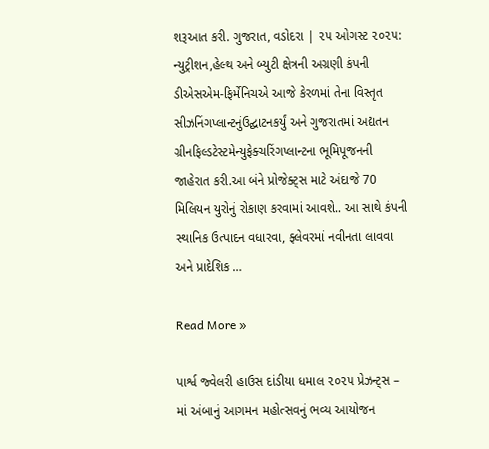શરૂઆત કરી. ગુજરાત, વડોદરા | ૨૫ ઓગસ્ટ ૨૦૨૫: ન્યુટ્રીશન,હેલ્થ અને બ્યુટી ક્ષેત્રની અગ્રણી કંપની ડીએસએમ-ફિર્મેનિચએ આજે કેરળમાં તેના વિસ્તૃત સીઝનિંગપ્લાન્ટનુંઉદ્ઘાટનકર્યું અને ગુજરાતમાં અદ્યતન ગ્રીનફિલ્ડટેસ્ટમેન્યુફેક્ચરિંગપ્લાન્ટના ભૂમિપૂજનની જાહેરાત કરી.આ બંને પ્રોજેક્ટ્સ માટે અંદાજે 70 મિલિયન યુરોનું રોકાણ કરવામાં આવશે.. આ સાથે કંપની સ્થાનિક ઉત્પાદન વધારવા, ફ્લેવરમાં નવીનતા લાવવા અને પ્રાદેશિક …

Read More »

પાર્શ્વ જ્વેલરી હાઉસ દાંડીયા ધમાલ ૨૦૨૫ પ્રેઝન્ટ્સ – માં અંબાનું આગમન મહોત્સવનું ભવ્ય આયોજન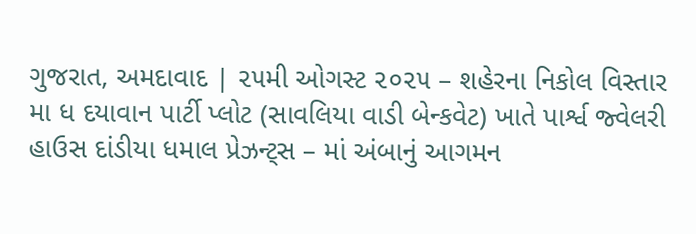ગુજરાત, અમદાવાદ | ૨૫મી ઓગસ્ટ ૨૦૨૫ – શહેરના નિકોલ વિસ્તાર મા ધ દયાવાન પાર્ટી પ્લોટ (સાવલિયા વાડી બેન્કવેટ) ખાતે પાર્શ્વ જ્વેલરી હાઉસ દાંડીયા ધમાલ પ્રેઝન્ટ્સ – માં અંબાનું આગમન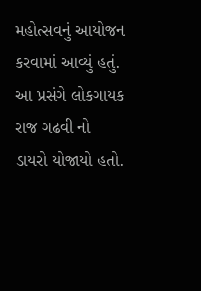મહોત્સવનું આયોજન કરવામાં આવ્યું હતું. આ પ્રસંગે લોકગાયક રાજ ગઢવી નો ડાયરો યોજાયો હતો.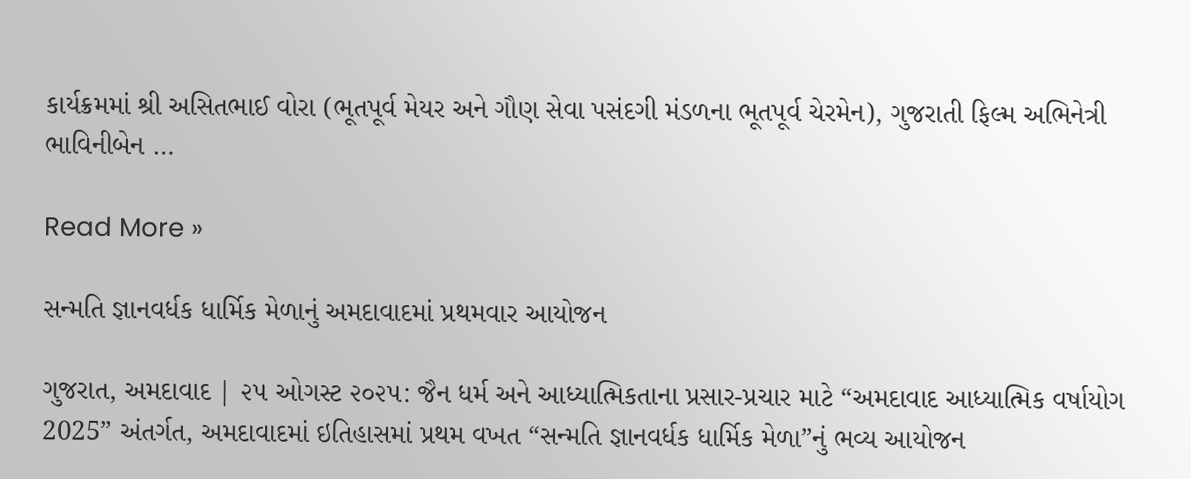કાર્યક્રમમાં શ્રી અસિતભાઈ વોરા (ભૂતપૂર્વ મેયર અને ગૌણ સેવા પસંદગી મંડળના ભૂતપૂર્વ ચેરમેન), ગુજરાતી ફિલ્મ અભિનેત્રી ભાવિનીબેન …

Read More »

સન્મતિ જ્ઞાનવર્ધક ધાર્મિક મેળાનું અમદાવાદમાં પ્રથમવાર આયોજન

ગુજરાત, અમદાવાદ | ૨૫ ઓગસ્ટ ૨૦૨૫: જૈન ધર્મ અને આધ્યાત્મિકતાના પ્રસાર-પ્રચાર માટે “અમદાવાદ આધ્યાત્મિક વર્ષાયોગ 2025” અંતર્ગત, અમદાવાદમાં ઇતિહાસમાં પ્રથમ વખત “સન્મતિ જ્ઞાનવર્ધક ધાર્મિક મેળા”નું ભવ્ય આયોજન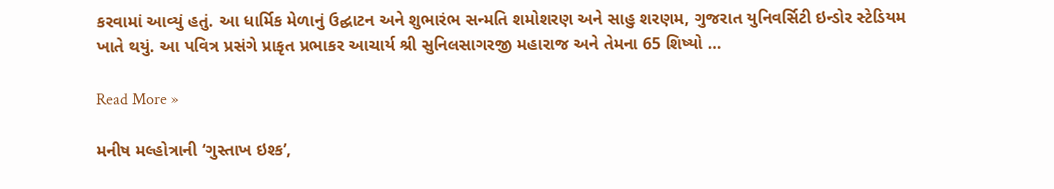કરવામાં આવ્યું હતું. આ ધાર્મિક મેળાનું ઉદ્ઘાટન અને શુભારંભ સન્મતિ શમોશરણ અને સાહુ શરણમ, ગુજરાત યુનિવર્સિટી ઇન્ડોર સ્ટેડિયમ ખાતે થયું. આ પવિત્ર પ્રસંગે પ્રાકૃત પ્રભાકર આચાર્ય શ્રી સુનિલસાગરજી મહારાજ અને તેમના 65 શિષ્યો …

Read More »

મનીષ મલ્હોત્રાની ‘ગુસ્તાખ ઇશ્ક’,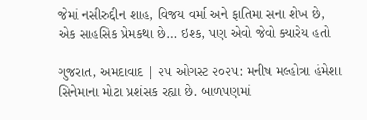જેમાં નસીરુદ્દીન શાહ, વિજય વર્મા અને ફાતિમા સના શેખ છે, એક સાહસિક પ્રેમકથા છે… ઇશ્ક, પણ એવો જેવો ક્યારેય હતો

ગુજરાત, અમદાવાદ | ૨૫ ઓગસ્ટ ૨૦૨૫: મનીષ મલ્હોત્રા હંમેશા સિનેમાના મોટા પ્રશંસક રહ્યા છે. બાળપણમાં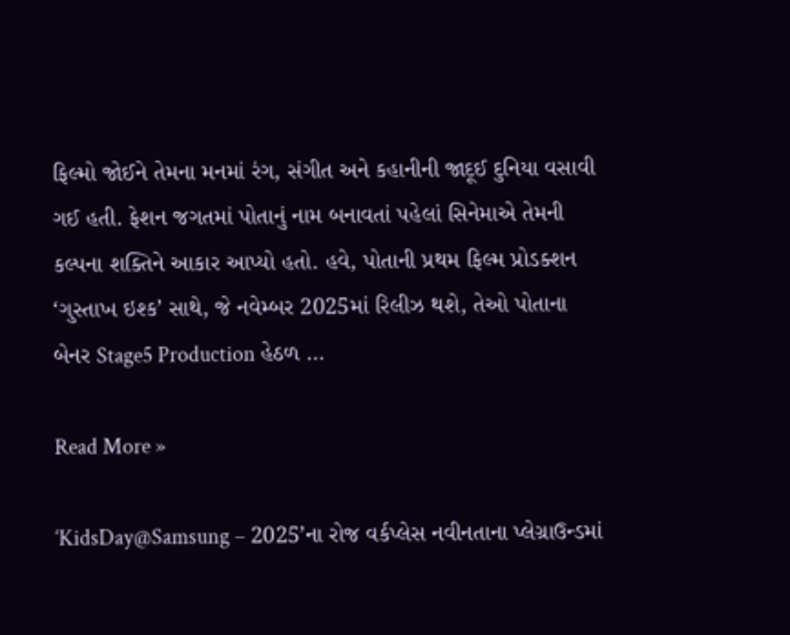ફિલ્મો જોઈને તેમના મનમાં રંગ, સંગીત અને કહાનીની જાદૂઈ દુનિયા વસાવી ગઈ હતી. ફેશન જગતમાં પોતાનું નામ બનાવતાં પહેલાં સિનેમાએ તેમની કલ્પના શક્તિને આકાર આપ્યો હતો. હવે, પોતાની પ્રથમ ફિલ્મ પ્રોડક્શન ‘ગુસ્તાખ ઇશ્ક’ સાથે, જે નવેમ્બર 2025માં રિલીઝ થશે, તેઓ પોતાના બેનર Stage5 Production હેઠળ …

Read More »

‘KidsDay@Samsung – 2025’ના રોજ વર્કપ્લેસ નવીનતાના પ્લેગ્રાઉન્ડમાં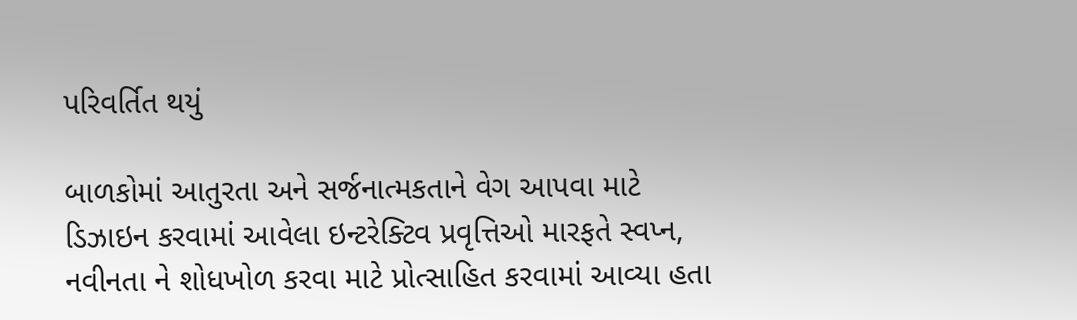પરિવર્તિત થયું

બાળકોમાં આતુરતા અને સર્જનાત્મકતાને વેગ આપવા માટે ડિઝાઇન કરવામાં આવેલા ઇન્ટરેક્ટિવ પ્રવૃત્તિઓ મારફતે સ્વપ્ન, નવીનતા ને શોધખોળ કરવા માટે પ્રોત્સાહિત કરવામાં આવ્યા હતા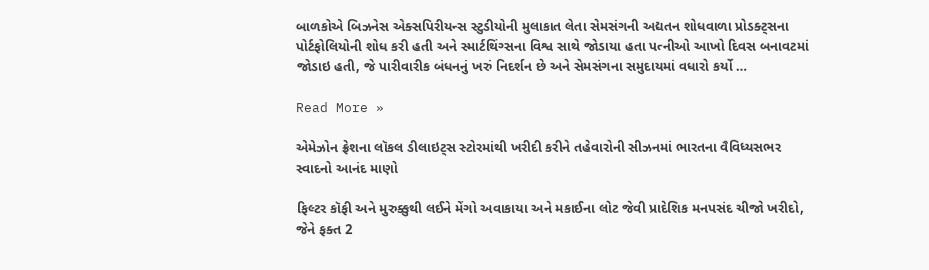બાળકોએ બિઝનેસ એક્સપિરીયન્સ સ્ટુડીયોની મુલાકાત લેતા સેમસંગની અદ્યતન શોધવાળા પ્રોડક્ટ્સના પોર્ટફોલિયોની શોધ કરી હતી અને સ્માર્ટથિંગ્સના વિશ્વ સાથે જોડાયા હતા પત્નીઓ આખો દિવસ બનાવટમાં જોડાઇ હતી, જે પારીવારીક બંધનનું ખરું નિદર્શન છે અને સેમસંગના સમુદાયમાં વધારો કર્યો …

Read More »

એમેઝોન ફ્રેશના લૉકલ ડીલાઇટ્સ સ્ટોરમાંથી ખરીદી કરીને તહેવારોની સીઝનમાં ભારતના વૈવિધ્યસભર સ્વાદનો આનંદ માણો

ફિલ્ટર કૉફી અને મુરુક્કુથી લઈને મેંગો અવાકાયા અને મકાઈના લોટ જેવી પ્રાદેશિક મનપસંદ ચીજો ખરીદો, જેને ફક્ત 2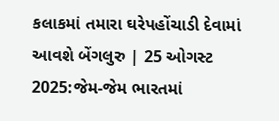કલાકમાં તમારા ઘરેપહોંચાડી દેવામાં આવશે બેંગલુરુ | 25 ઓગસ્ટ 2025:જેમ-જેમ ભારતમાં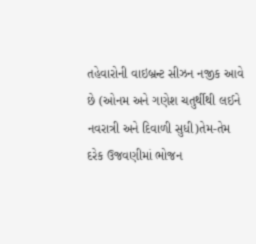તહેવારોની વાઇબ્રન્ટ સીઝન નજીક આવે છે (ઓનમ અને ગણેશ ચતુર્થીથી લઈને નવરાત્રી અને દિવાળી સુધી)તેમ-તેમ દરેક ઉજવણીમાં ભોજન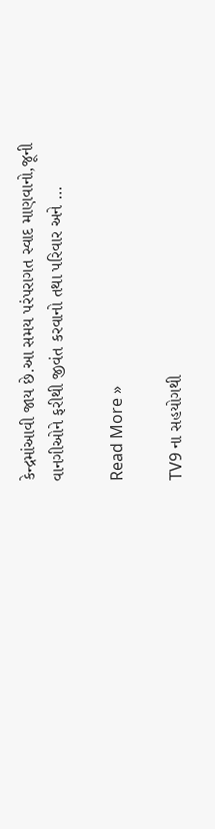કેન્દ્રમાંઆવી જાય છે.આ સમય પરંપરાગત સ્વાદ માણવાનો,જૂની વાનગીઓને ફરીથી જીવંત કરવાનો તથા પરિવાર અને …

Read More »

TV9 ના સહયોગથી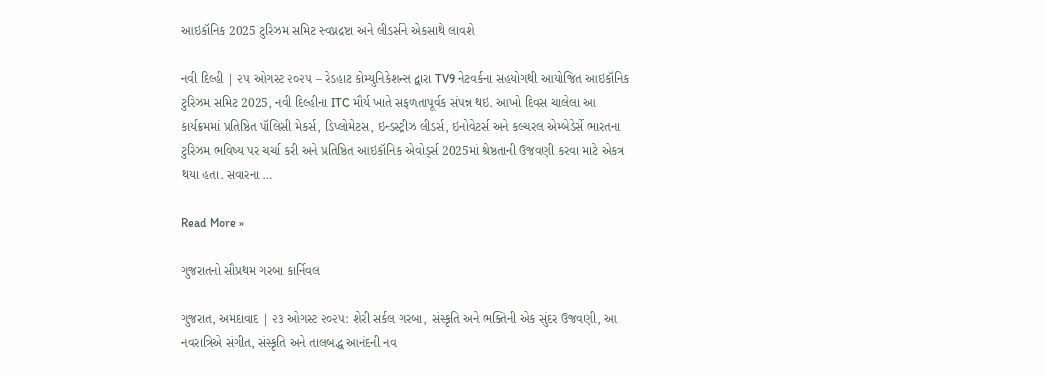આઇકૉનિક 2025 ટુરિઝમ સમિટ સ્વપ્નદ્રષ્ટા અને લીડર્સને એકસાથે લાવશે

નવી દિલ્હી | ૨૫ ઓગસ્ટ ૨૦૨૫ – રેડહાટ કોમ્યુનિકેશન્સ દ્વારા TV9 નેટવર્કના સહયોગથી આયોજિત આઇકૉનિક ટુરિઝમ સમિટ 2025, નવી દિલ્હીના ITC મૌર્ય ખાતે સફળતાપૂર્વક સંપન્ન થઇ. આખો દિવસ ચાલેલા આ કાર્યક્રમમાં પ્રતિષ્ઠિત પૉલિસી મેકર્સ, ડિપ્લોમેટસ, ઇન્ડસ્ટ્રીઝ લીડર્સ, ઇનોવેટર્સ અને કલ્ચરલ એમ્બેડેર્સે ભારતના ટુરિઝમ ભવિષ્ય પર ચર્ચા કરી અને પ્રતિષ્ઠિત આઇકૉનિક એવોર્ડ્સ 2025માં શ્રેષ્ઠતાની ઉજવણી કરવા માટે એકત્ર થયા હતા. સવારના …

Read More »

ગુજરાતનો સૌપ્રથમ ગરબા કાર્નિવલ

ગુજરાત, અમદાવાદ | ૨૩ ઓગસ્ટ ૨૦૨૫: શેરી સર્કલ ગરબા, સંસ્કૃતિ અને ભક્તિની એક સુંદર ઉજવણી, આ નવરાત્રિએ સંગીત, સંસ્કૃતિ અને તાલબદ્ધ આનંદની નવ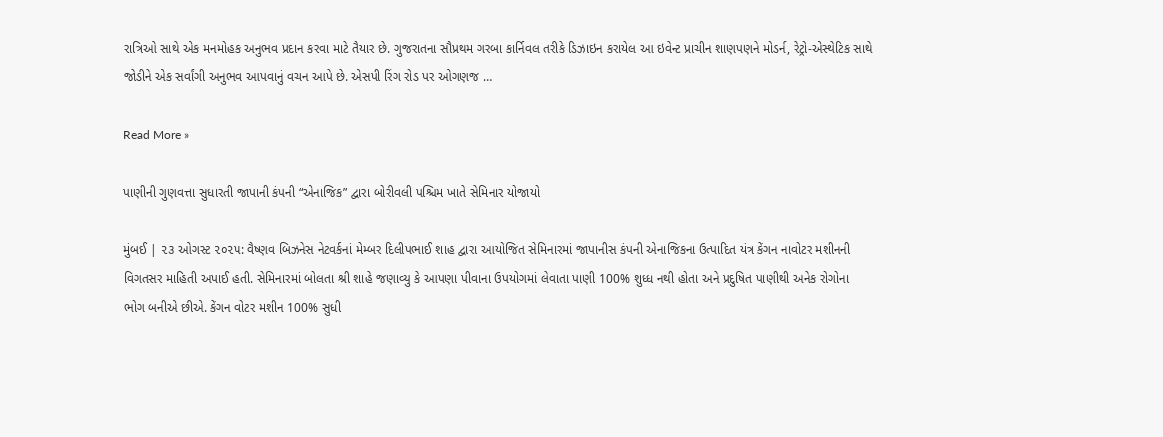રાત્રિઓ સાથે એક મનમોહક અનુભવ પ્રદાન કરવા માટે તૈયાર છે. ગુજરાતના સૌપ્રથમ ગરબા કાર્નિવલ તરીકે ડિઝાઇન કરાયેલ આ ઇવેન્ટ પ્રાચીન શાણપણને મોડર્ન, રેટ્રો-એસ્થેટિક સાથે જોડીને એક સર્વાંગી અનુભવ આપવાનું વચન આપે છે. એસપી રિંગ રોડ પર ઓગણજ …

Read More »

પાણીની ગુણવત્તા સુધારતી જાપાની કંપની “એનાજિક” દ્વારા બોરીવલી પશ્ચિમ ખાતે સેમિનાર યોજાયો

મુંબઈ | ૨૩ ઓગસ્ટ ૨૦૨૫: વૈષ્ણવ બિઝનેસ નેટવર્કનાં મેમ્બર દિલીપભાઈ શાહ દ્વારા આયોજિત સેમિનારમાં જાપાનીસ કંપની એનાજિકના ઉત્પાદિત યંત્ર કેંગન નાવોટર મશીનની વિગતસર માહિતી અપાઈ હતી. સેમિનારમાં બોલતા શ્રી શાહે જણાવ્યુ કે આપણા પીવાના ઉપયોગમાં લેવાતા પાણી 100% શુધ્ધ નથી હોતા અને પ્રદુષિત પાણીથી અનેક રોગોના ભોગ બનીએ છીએ. કેંગન વોટર મશીન 100% સુધી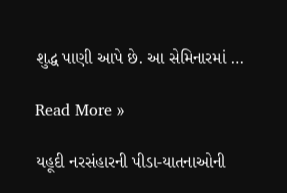શુદ્ધ પાણી આપે છે. આ સેમિનારમાં …

Read More »

યહૂદી નરસંહારની પીડા-યાતનાઓની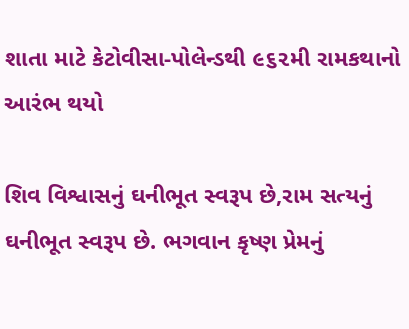શાતા માટે કેટોવીસા-પોલેન્ડથી ૯૬૨મી રામકથાનો આરંભ થયો

શિવ વિશ્વાસનું ઘનીભૂત સ્વરૂપ છે,રામ સત્યનું ઘનીભૂત સ્વરૂપ છે. ભગવાન કૃષ્ણ પ્રેમનું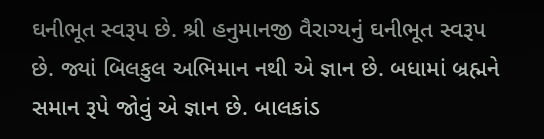ઘનીભૂત સ્વરૂપ છે. શ્રી હનુમાનજી વૈરાગ્યનું ઘનીભૂત સ્વરૂપ છે. જ્યાં બિલકુલ અભિમાન નથી એ જ્ઞાન છે. બધામાં બ્રહ્મને સમાન રૂપે જોવું એ જ્ઞાન છે. બાલકાંડ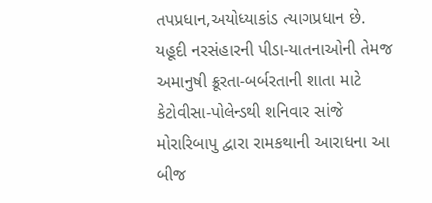તપપ્રધાન,અયોધ્યાકાંડ ત્યાગપ્રધાન છે. યહૂદી નરસંહારની પીડા-યાતનાઓની તેમજ અમાનુષી ક્રૂરતા-બર્બરતાની શાતા માટે કેટોવીસા-પોલેન્ડથી શનિવાર સાંજે મોરારિબાપુ દ્વારા રામકથાની આરાધના આ બીજ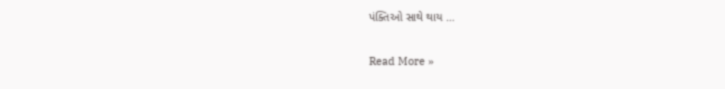પંક્તિઓ સાથે થાય …

Read More »